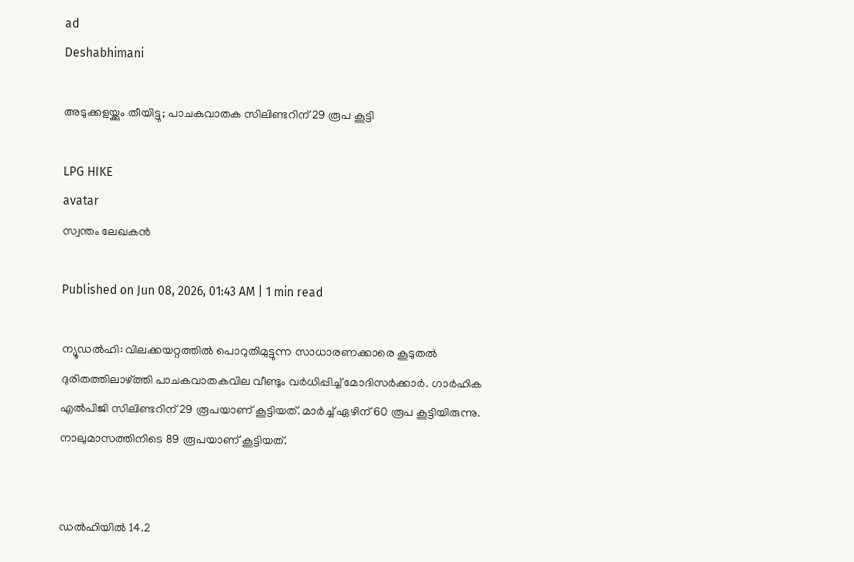ad
Deshabhimani

അടുക്കളയ്ക്കും തീയിട്ടു; പാചകവാതക സിലിണ്ടറിന് 29 രൂപ കൂട്ടി

LPG HIKE
avatar
സ്വന്തം ലേഖകൻ

Published on Jun 08, 2026, 01:43 AM | 1 min read

ന്യൂഡൽഹി: വിലക്കയറ്റത്തിൽ പൊറുതിമുട്ടുന്ന സാധാരണക്കാരെ കൂടുതൽ ദുരിതത്തിലാഴ്‌ത്തി പാചകവാതകവില വീണ്ടും വർധിപ്പിച്ച്‌ മോദിസർക്കാർ. ഗാർഹിക എൽപിജി സിലിണ്ടറിന്‌ 29 രൂപയാണ്‌ കൂട്ടിയത്. മാർച്ച്‌ ഏഴിന്‌ 60 രൂപ കൂട്ടിയിരുന്നു. നാലുമാസത്തിനിടെ 89 രൂപയാണ്‌ കൂട്ടിയത്‌.


ഡൽഹിയിൽ 14.2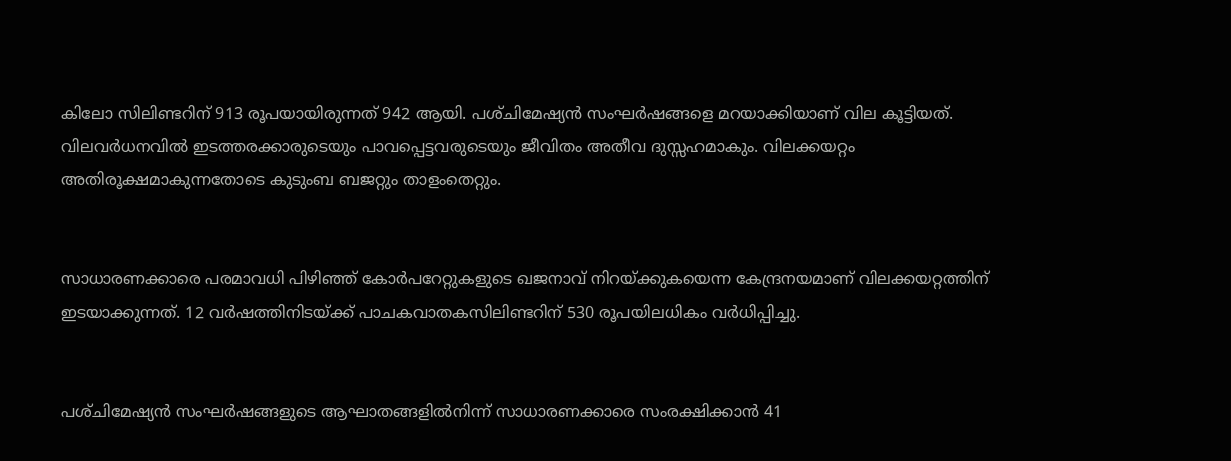കിലോ സിലിണ്ടറിന്‌ 913 രൂപയായിരുന്നത്‌ 942 ആയി. പശ്‌ചിമേഷ്യൻ സംഘർഷങ്ങളെ മറയാക്കിയാണ് വില കൂട്ടിയത്. വിലവർധനവിൽ ഇടത്തരക്കാരുടെയും പാവപ്പെട്ടവരുടെയും ജീവിതം അതീവ ദുസ്സഹമാകും. വിലക്കയറ്റം അതിരൂക്ഷമാകുന്നതോടെ കുടുംബ ബജറ്റും താളംതെറ്റും.


സാധാരണക്കാരെ പരമാവധി പിഴിഞ്ഞ്‌ കോർപറേറ്റുകളുടെ ഖജനാവ്‌ നിറയ്‌ക്കുകയെന്ന കേന്ദ്രനയമാണ്‌ വിലക്കയറ്റത്തിന്‌ ഇടയാക്കുന്നത്‌. 12 വർഷത്തിനിടയ്‌ക്ക്‌ പാചകവാതകസിലിണ്ടറിന്‌ 530 രൂപയിലധികം വർധിപ്പിച്ചു.


പശ്‌ചിമേഷ്യൻ സംഘർഷങ്ങളുടെ ആഘാതങ്ങളിൽനിന്ന്‌ സാധാരണക്കാരെ സംരക്ഷിക്കാൻ 41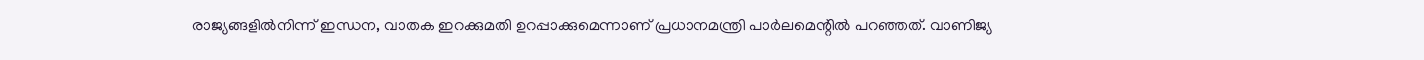രാജ്യങ്ങളിൽനിന്ന്‌ ഇന്ധന, വാതക ഇറക്കുമതി ഉറപ്പാക്കുമെന്നാണ്‌ പ്രധാനമന്ത്രി പാർലമെന്റിൽ പറഞ്ഞത്‌. വാണിജ്യ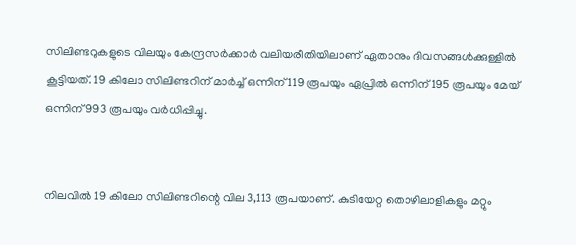സിലിണ്ടറുകളുടെ വിലയും കേന്ദ്രസർക്കാർ വലിയരീതിയിലാണ് ഏതാനും ദിവസങ്ങൾക്കുള്ളിൽ കൂട്ടിയത്. 19 കിലോ സിലിണ്ടറിന്‌ മാർച്ച്‌ ഒന്നിന്‌ 119 രൂപയും ഏപ്രിൽ ഒന്നിന്‌ 195 രൂപയും മേയ്‌ ഒന്നിന്‌ 993 രൂപയും വർധിപ്പിച്ചു.


നിലവിൽ 19 കിലോ സിലിണ്ടറിന്റെ വില 3,113 രൂ‍പയാണ്. കുടിയേറ്റ തൊഴിലാളികളും മറ്റും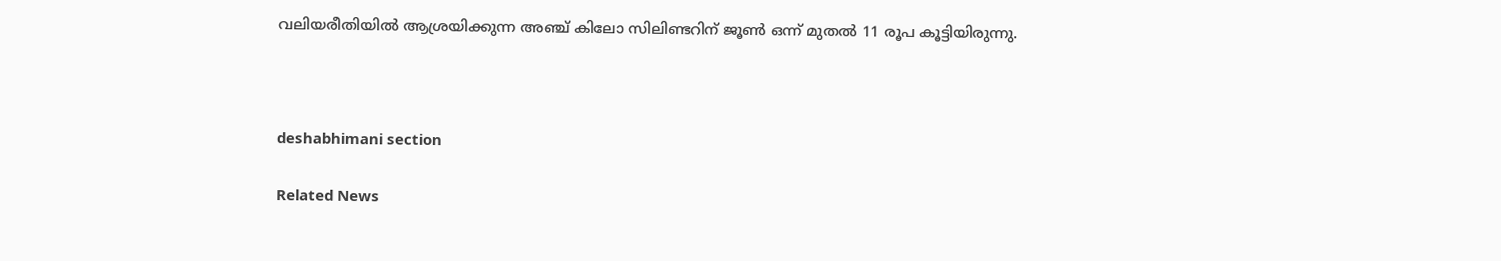വലിയരീതിയിൽ ആശ്രയിക്കുന്ന അഞ്ച്‌ കിലോ സിലിണ്ടറിന് ജൂൺ ഒന്ന്‌ മുതൽ 11 രൂപ കൂട്ടിയിരുന്നു.



deshabhimani section

Related News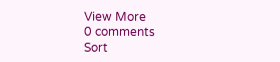View More
0 comments
Sort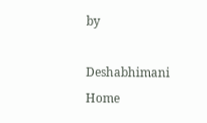by

Deshabhimani
Home